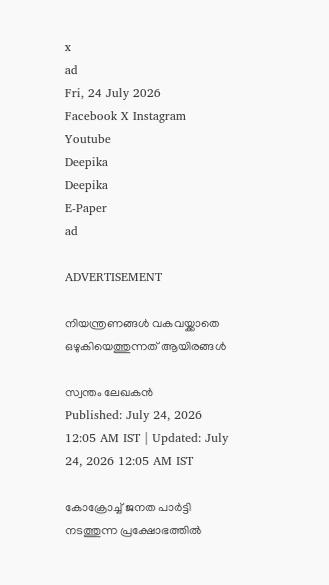x
ad
Fri, 24 July 2026
Facebook X Instagram Youtube
Deepika
Deepika
E-Paper
ad

ADVERTISEMENT

നിയന്ത്രണങ്ങൾ വകവയ്ക്കാതെ ഒഴുകിയെത്തുന്നത് ആയിരങ്ങൾ

സ്വന്തം ലേഖകൻ
Published: July 24, 2026 12:05 AM IST | Updated: July 24, 2026 12:05 AM IST

കോക്രോച്ച് ജനത പാർട്ടി നടത്തുന്ന പ്രക്ഷോഭത്തിൽ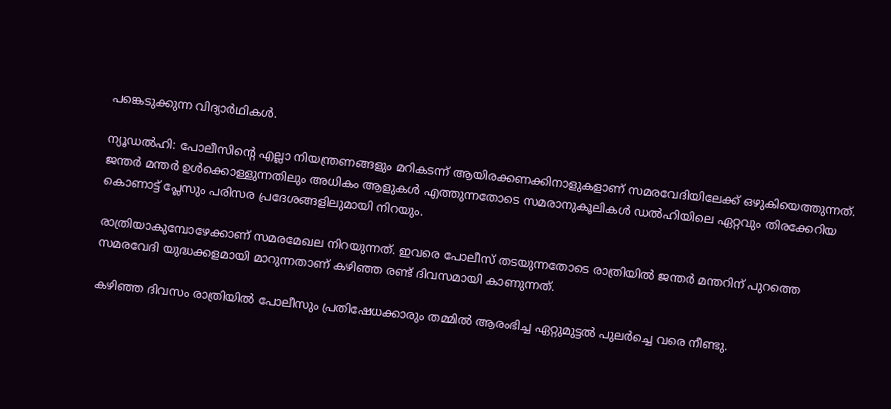പങ്കെടുക്കുന്ന വിദ്യാർഥികൾ.

ന്യൂഡൽഹി: പോലീസിന്‍റെ എല്ലാ നിയന്ത്രണങ്ങളും മറികടന്ന് ആയിരക്കണക്കിനാളുകളാണ് സമരവേദിയിലേക്ക് ഒഴുകിയെത്തുന്നത്. ജന്തർ മന്തർ ഉൾക്കൊള്ളുന്നതിലും അധികം ആളുകൾ എത്തുന്നതോടെ സമരാനുകൂലികൾ ഡൽഹിയിലെ ഏറ്റവും തിരക്കേറിയ കൊണാട്ട് പ്ലേസും പരിസര പ്രദേശങ്ങളിലുമായി നിറയും.

രാത്രിയാകുമ്പോഴേക്കാണ് സമരമേഖല നിറയുന്നത്. ഇവരെ പോലീസ് തടയുന്നതോടെ രാത്രിയിൽ ജന്തർ മന്തറിന് പുറത്തെ സമരവേദി യുദ്ധക്കളമായി മാറുന്നതാണ് കഴിഞ്ഞ രണ്ട് ദിവസമായി കാണുന്നത്.

കഴിഞ്ഞ ദിവസം രാത്രിയിൽ പോലീസും പ്രതിഷേധക്കാരും തമ്മിൽ ആരംഭിച്ച ഏറ്റുമുട്ടൽ പുലർച്ചെ വരെ നീണ്ടു.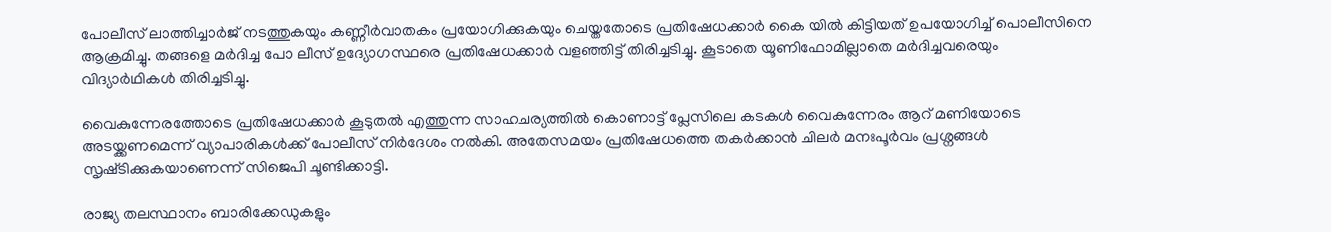പോലീസ് ലാത്തിച്ചാർജ് നടത്തുകയും കണ്ണീർവാതകം പ്രയോഗിക്കുകയും ചെയ്തതോടെ പ്രതിഷേധക്കാർ കൈ ‍യിൽ കിട്ടിയത് ഉപയോഗിച്ച് പൊലീസിനെ ആക്രമിച്ചു. തങ്ങളെ മർദിച്ച പോ ലീസ് ഉദ്യോഗസ്ഥരെ പ്രതിഷേധക്കാർ വളഞ്ഞിട്ട് തിരിച്ചടിച്ചു. കൂടാതെ യൂണിഫോമില്ലാതെ മർദിച്ചവരെയും വിദ്യാർഥികൾ തിരിച്ചടിച്ചു.

വൈകുന്നേരത്തോടെ പ്രതിഷേധക്കാർ കൂടുതൽ എത്തുന്ന സാഹചര്യത്തിൽ കൊണാട്ട് പ്ലേസിലെ കടകൾ വൈകുന്നേരം ആറ് മണിയോടെ അടയ്ക്കണമെന്ന് വ്യാപാരികൾക്ക് പോലീസ് നിർദേശം നൽകി. അതേസമയം പ്രതിഷേധത്തെ തകർക്കാൻ ചിലർ മനഃപൂർവം പ്രശ്നങ്ങൾ സൃഷ്‌ടിക്കുകയാണെന്ന് സിജെപി ചൂണ്ടിക്കാട്ടി.

രാജ്യ തലസ്ഥാനം ബാരിക്കേഡുകളും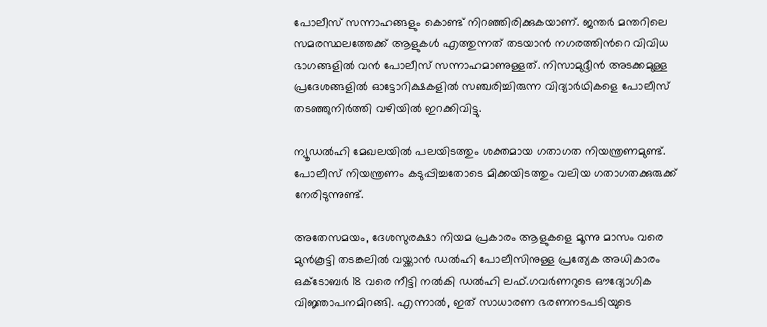പോലീസ് സന്നാഹങ്ങളും കൊണ്ട് നിറഞ്ഞിരിക്കുകയാണ്. ജന്തർ മന്തറിലെ സമരസ്ഥലത്തേക്ക് ആളുകൾ എത്തുന്നത് തടയാൻ നഗരത്തിന്‍റെ വിവിധ ഭാഗങ്ങളിൽ വൻ പോലീസ് സന്നാഹമാണുള്ളത്. നിസാമുദ്ദീൻ അടക്കമുള്ള പ്രദേശങ്ങളിൽ ഓട്ടോറിക്ഷകളിൽ സഞ്ചരിച്ചിരുന്ന വിദ്യാർഥികളെ പോലീസ് തടഞ്ഞുനിർത്തി വഴിയിൽ ഇറക്കിവിട്ടു.

ന്യൂഡൽഹി മേഖലയിൽ പലയിടത്തും ശക്തമായ ഗതാഗത നിയന്ത്രണമുണ്ട്. പോലീസ് നിയന്ത്രണം കടുപ്പിച്ചതോടെ മിക്കയിടത്തും വലിയ ഗതാഗതക്കുരുക്ക് നേരിടുന്നുണ്ട്.

അതേസമയം, ദേശസുരക്ഷാ നിയമ പ്രകാരം ആളുകളെ മൂന്നു മാസം വരെ മുൻകൂട്ടി തടങ്കലിൽ വയ്ക്കാൻ ഡൽഹി പോലീസിനുള്ള പ്രത്യേക അധികാരം ഒക്‌ടോബർ 18 വരെ നീട്ടി നൽകി ഡൽഹി ലഫ്.ഗവർണറുടെ ഔദ്യോഗിക വിജ്ഞാപനമിറങ്ങി. എന്നാൽ, ഇത് സാധാരണ ഭരണനടപടിയുടെ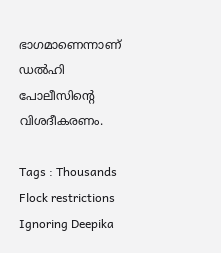ഭാഗമാണെന്നാണ് ഡൽഹി പോലീസിന്‍റെ വിശദീകരണം.

Tags : Thousands Flock restrictions Ignoring Deepika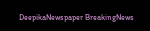DeepikaNewspaper BreakingNews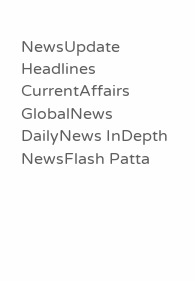NewsUpdate Headlines CurrentAffairs GlobalNews DailyNews InDepth NewsFlash Patta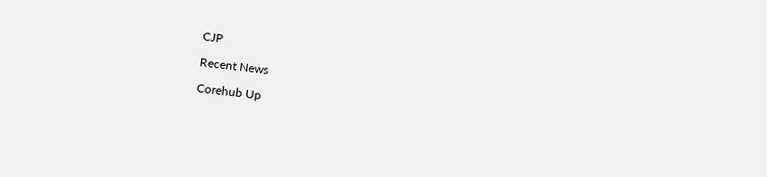CJP

Recent News

Corehub Up